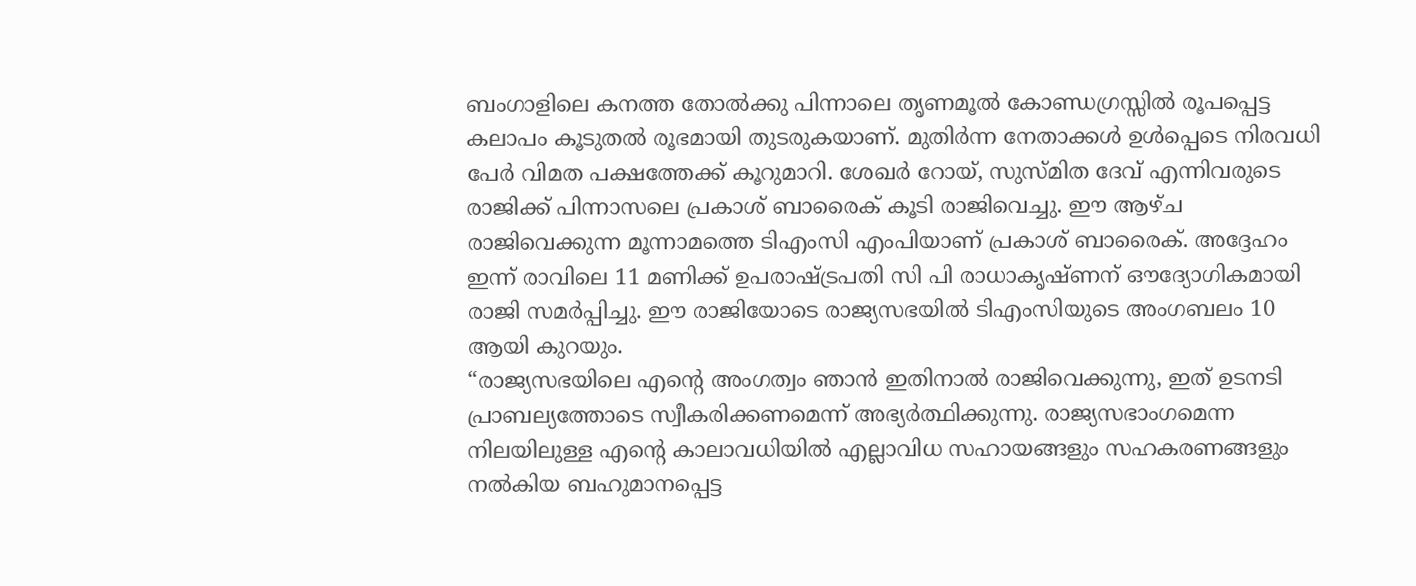ബംഗാളിലെ കനത്ത തോൽക്കു പിന്നാലെ തൃണമൂൽ കോണ്ഡഗ്രസ്സിൽ രൂപപ്പെട്ട കലാപം കൂടുതൽ രൂഭമായി തുടരുകയാണ്. മുതിർന്ന നേതാക്കൾ ഉൾപ്പെടെ നിരവധി പേർ വിമത പക്ഷത്തേക്ക് കൂറുമാറി. ശേഖർ റോയ്, സുസ്മിത ദേവ് എന്നിവരുടെ രാജിക്ക് പിന്നാസലെ പ്രകാശ് ബാരൈക് കൂടി രാജിവെച്ചു. ഈ ആഴ്ച രാജിവെക്കുന്ന മൂന്നാമത്തെ ടിഎംസി എംപിയാണ് പ്രകാശ് ബാരൈക്. അദ്ദേഹം ഇന്ന് രാവിലെ 11 മണിക്ക് ഉപരാഷ്ട്രപതി സി പി രാധാകൃഷ്ണന് ഔദ്യോഗികമായി രാജി സമർപ്പിച്ചു. ഈ രാജിയോടെ രാജ്യസഭയിൽ ടിഎംസിയുടെ അംഗബലം 10 ആയി കുറയും.
“രാജ്യസഭയിലെ എന്റെ അംഗത്വം ഞാൻ ഇതിനാൽ രാജിവെക്കുന്നു, ഇത് ഉടനടി പ്രാബല്യത്തോടെ സ്വീകരിക്കണമെന്ന് അഭ്യർത്ഥിക്കുന്നു. രാജ്യസഭാംഗമെന്ന നിലയിലുള്ള എന്റെ കാലാവധിയിൽ എല്ലാവിധ സഹായങ്ങളും സഹകരണങ്ങളും നൽകിയ ബഹുമാനപ്പെട്ട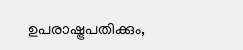ഉപരാഷ്ട്രപതിക്കും,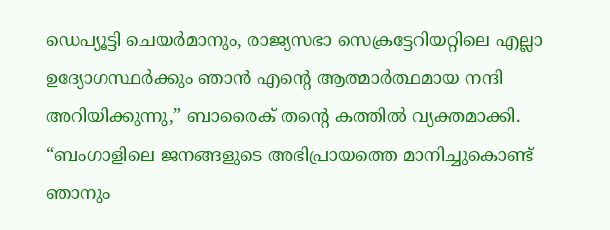ഡെപ്യൂട്ടി ചെയർമാനും, രാജ്യസഭാ സെക്രട്ടേറിയറ്റിലെ എല്ലാ ഉദ്യോഗസ്ഥർക്കും ഞാൻ എന്റെ ആത്മാർത്ഥമായ നന്ദി അറിയിക്കുന്നു,” ബാരൈക് തന്റെ കത്തിൽ വ്യക്തമാക്കി. “ബംഗാളിലെ ജനങ്ങളുടെ അഭിപ്രായത്തെ മാനിച്ചുകൊണ്ട് ഞാനും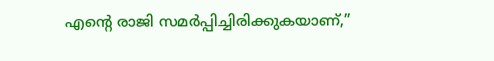എന്റെ രാജി സമർപ്പിച്ചിരിക്കുകയാണ്,”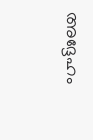അദ്ദേഹം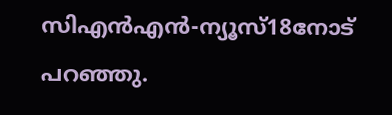സിഎൻഎൻ-ന്യൂസ്18നോട് പറഞ്ഞു.